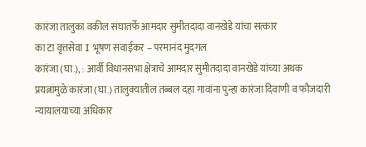कारंजा तालुका वकील संघातर्फे आमदार सुमीतदादा वानखेडे यांचा सत्कार
का टा वृत्तसेवा I भूषण सवाईकर – परमानंद मुदगल
कारंजा (घा.), : आर्वी विधानसभा क्षेत्राचे आमदार सुमीतदादा वानखेडे यांच्या अथक प्रयत्नांमुळे कारंजा (घा.) तालुक्यातील तब्बल दहा गावांना पुन्हा कारंजा दिवाणी व फौजदारी न्यायालयाच्या अधिकार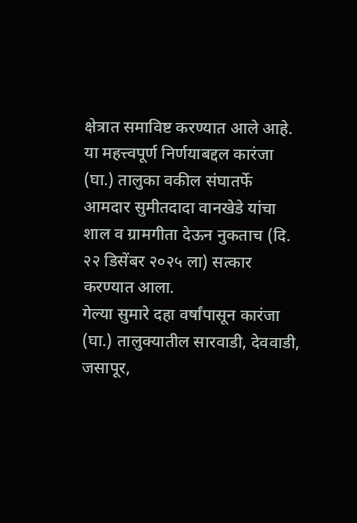क्षेत्रात समाविष्ट करण्यात आले आहे. या महत्त्वपूर्ण निर्णयाबद्दल कारंजा (घा.) तालुका वकील संघातर्फे आमदार सुमीतदादा वानखेडे यांचा शाल व ग्रामगीता देऊन नुकताच (दि. २२ डिसेंबर २०२५ ला) सत्कार करण्यात आला.
गेल्या सुमारे दहा वर्षांपासून कारंजा (घा.) तालुक्यातील सारवाडी, देववाडी, जसापूर,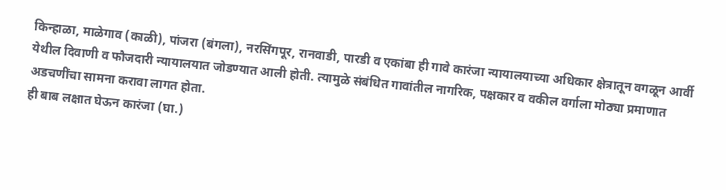किन्हाळा, माळेगाव (काळी), पांजरा (बंगला), नरसिंगपूर, रानवाडी, पारडी व एकांबा ही गावे कारंजा न्यायालयाच्या अधिकार क्षेत्रातून वगळून आर्वी येथील दिवाणी व फौजदारी न्यायालयात जोडण्यात आली होती. त्यामुळे संबंधित गावांतील नागरिक, पक्षकार व वकील वर्गाला मोठ्या प्रमाणात अडचणींचा सामना करावा लागत होता.
ही बाब लक्षात घेऊन कारंजा (घा.)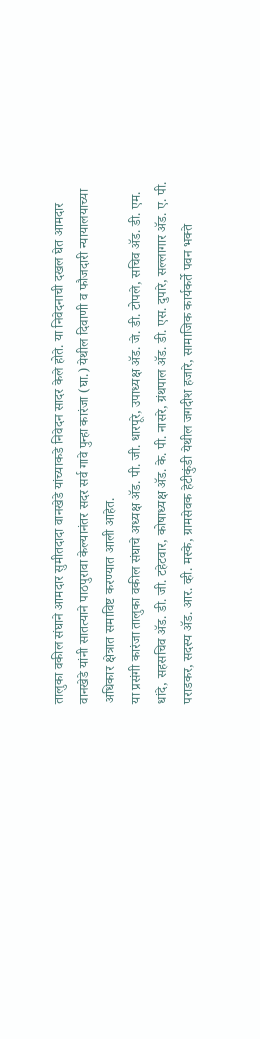तालुका वकील संघाने आमदार सुमीतदादा वानखेडे यांच्याकडे निवेदन सादर केले होते. या निवेदनाची दखल घेत आमदार वानखेडे यांनी सातत्याने पाठपुरावा केल्यानंतर सदर सर्व गावे पुन्हा कारंजा (घा.) येथील दिवाणी व फौजदारी न्यायालयाच्या अधिकार क्षेत्रात समाविष्ट करण्यात आली आहेत.
या प्रसंगी कारंजा तालुका वकील संघाचे अध्यक्ष ॲड. पी. जी. धारपूरे, उपाध्यक्ष ॲड. जे. डी. टोपले, सचिव ॲड. डी. एम. धांदे, सहसचिव ॲड. डी. जी. टहेटवार, कोषाध्यक्ष ॲड. के. पी. नासरे, ग्रंथपाल ॲड. डी. एस. दुपारे, सल्लागार ॲड. ए. पी. पराडकर, सदस्य ॲड. आर. व्ही. मस्के, ग्रामसेवक हेटीकुंडी येथील जगदीश हजारे, सामाजिक कार्यकर्ते पवन भक्ते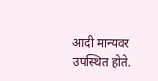आदी मान्यवर उपस्थित होते.